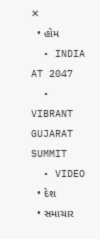✕
  • હોમ
  • INDIA AT 2047
  • VIBRANT GUJARAT SUMMIT
  • VIDEO
  • દેશ
  • સમાચાર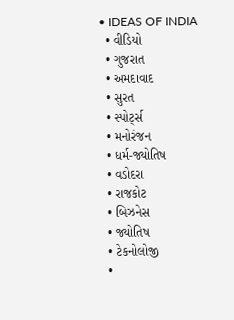• IDEAS OF INDIA
  • વીડિયો
  • ગુજરાત
  • અમદાવાદ
  • સુરત
  • સ્પોર્ટ્સ
  • મનોરંજન
  • ધર્મ-જ્યોતિષ
  • વડોદરા
  • રાજકોટ
  • બિઝનેસ
  • જ્યોતિષ
  • ટેકનોલોજી
  •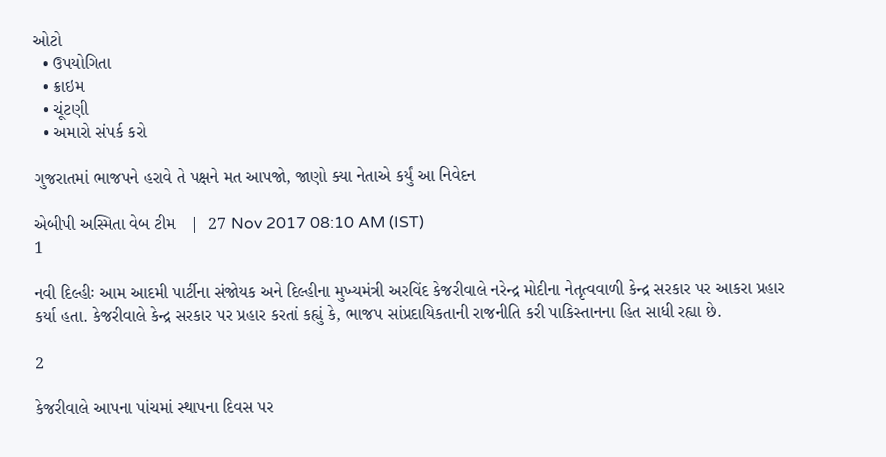ઓટો
  • ઉપયોગિતા
  • ક્રાઇમ
  • ચૂંટણી
  • અમારો સંપર્ક કરો

ગુજરાતમાં ભાજપને હરાવે તે પક્ષને મત આપજો, જાણો ક્યા નેતાએ કર્યું આ નિવેદન

એબીપી અસ્મિતા વેબ ટીમ   |  27 Nov 2017 08:10 AM (IST)
1

નવી દિલ્હીઃ આમ આદમી પાર્ટીના સંજોયક અને દિલ્હીના મુખ્યમંત્રી અરવિંદ કેજરીવાલે નરેન્દ્ર મોદીના નેતૃત્વવાળી કેન્દ્ર સરકાર પર આકરા પ્રહાર કર્યા હતા. કેજરીવાલે કેન્દ્ર સરકાર પર પ્રહાર કરતાં કહ્યું કે, ભાજપ સાંપ્રદાયિકતાની રાજનીતિ કરી પાકિસ્તાનના હિત સાધી રહ્યા છે.

2

કેજરીવાલે આપના પાંચમાં સ્થાપના દિવસ પર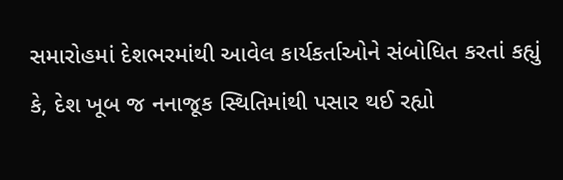સમારોહમાં દેશભરમાંથી આવેલ કાર્યકર્તાઓને સંબોધિત કરતાં કહ્યું કે, દેશ ખૂબ જ નનાજૂક સ્થિતિમાંથી પસાર થઈ રહ્યો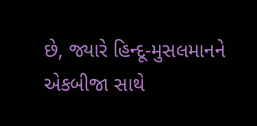છે, જ્યારે હિન્દૂ-મુસલમાનને એકબીજા સાથે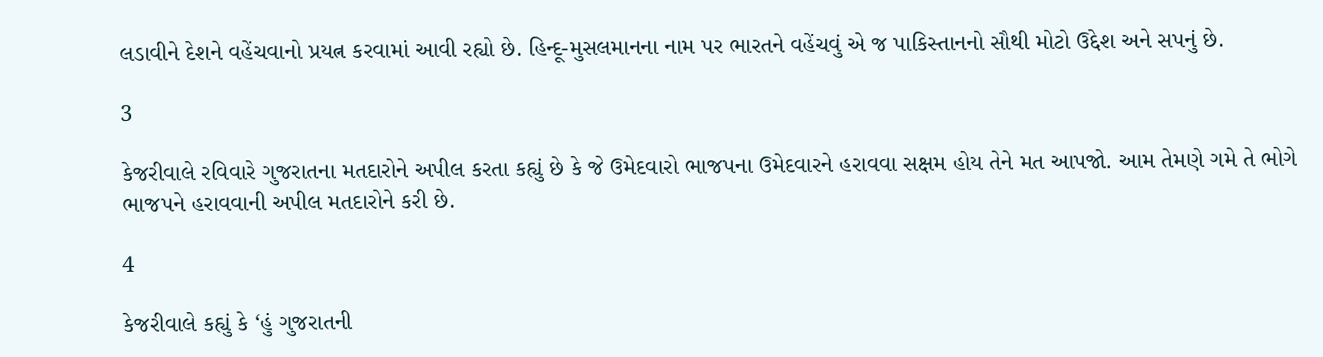લડાવીને દેશને વહેંચવાનો પ્રયત્ન કરવામાં આવી રહ્યો છે. હિન્દૂ-મુસલમાનના નામ પર ભારતને વહેંચવું એ જ પાકિસ્તાનનો સૌથી મોટો ઉદ્દેશ અને સપનું છે.

3

કેજરીવાલે રવિવારે ગુજરાતના મતદારોને અપીલ કરતા કહ્યું છે કે જે ઉમેદવારો ભાજપના ઉમેદવારને હરાવવા સક્ષમ હોય તેને મત આપજો. આમ તેમણે ગમે તે ભોગે ભાજપને હરાવવાની અપીલ મતદારોને કરી છે.

4

કેજરીવાલે કહ્યું કે ‘હું ગુજરાતની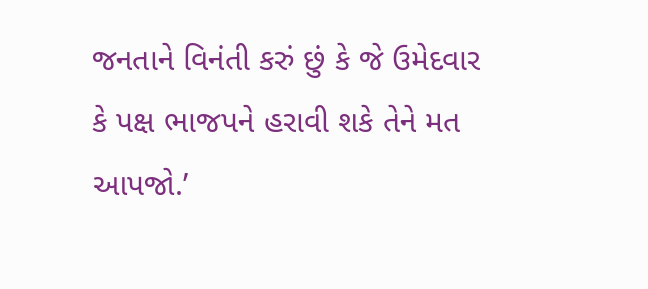જનતાને વિનંતી કરું છું કે જે ઉમેદવાર કે પક્ષ ભાજપને હરાવી શકે તેને મત આપજો.’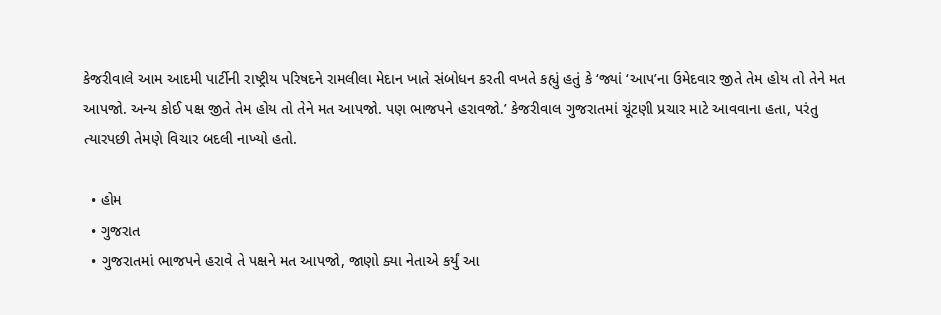કેજરીવાલે આમ આદમી પાર્ટીની રાષ્ટ્રીય પરિષદને રામલીલા મેદાન ખાતે સંબોધન કરતી વખતે કહ્યું હતું કે ‘જ્યાં ‘આપ’ના ઉમેદવાર જીતે તેમ હોય તો તેને મત આપજો. અન્ય કોઈ પક્ષ જીતે તેમ હોય તો તેને મત આપજો. પણ ભાજપને હરાવજો.’ કેજરીવાલ ગુજરાતમાં ચૂંટણી પ્રચાર માટે આવવાના હતા, પરંતુ ત્યારપછી તેમણે વિચાર બદલી નાખ્યો હતો.

  • હોમ
  • ગુજરાત
  • ગુજરાતમાં ભાજપને હરાવે તે પક્ષને મત આપજો, જાણો ક્યા નેતાએ કર્યું આ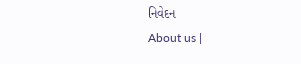નિવેદન
About us |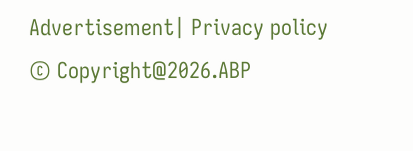Advertisement| Privacy policy
© Copyright@2026.ABP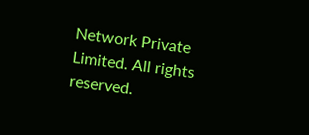Network Private Limited. All rights reserved.